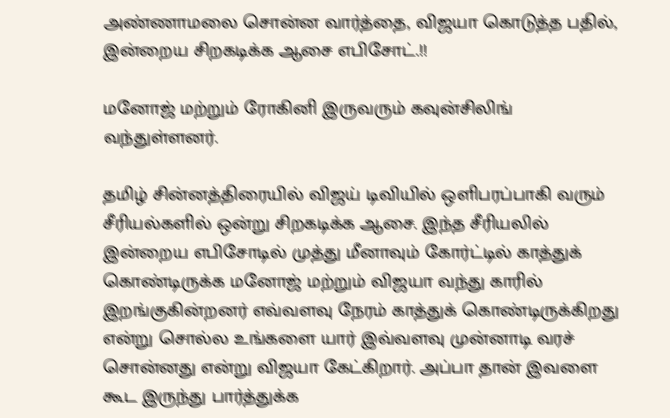அண்ணாமலை சொன்ன வார்த்தை, விஜயா கொடுத்த பதில், இன்றைய சிறகடிக்க ஆசை எபிசோட்.!!

மனோஜ் மற்றும் ரோகினி இருவரும் கவுன்சிலிங் வந்துள்ளனர்.

தமிழ் சின்னத்திரையில் விஜய் டிவியில் ஒளிபரப்பாகி வரும் சீரியல்களில் ஒன்று சிறகடிக்க ஆசை. இந்த சீரியலில் இன்றைய எபிசோடில் முத்து மீனாவும் கோர்ட்டில் காத்துக் கொண்டிருக்க மனோஜ் மற்றும் விஜயா வந்து காரில் இறங்குகின்றனர் எவ்வளவு நேரம் காத்துக் கொண்டிருக்கிறது என்று சொல்ல உங்களை யார் இவ்வளவு முன்னாடி வரச் சொன்னது என்று விஜயா கேட்கிறார். அப்பா தான் இவளை கூட இருந்து பார்த்துக்க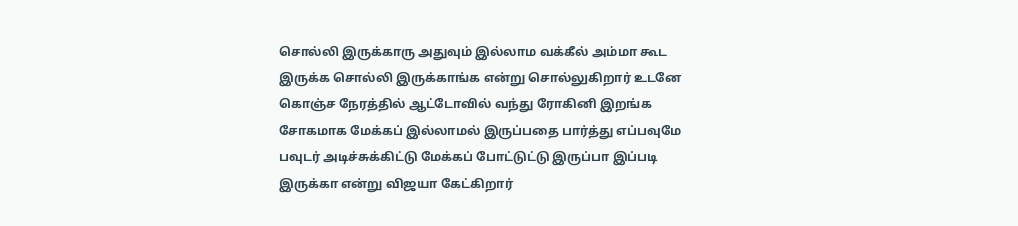சொல்லி இருக்காரு அதுவும் இல்லாம வக்கீல் அம்மா கூட இருக்க சொல்லி இருக்காங்க என்று சொல்லுகிறார் உடனே கொஞ்ச நேரத்தில் ஆட்டோவில் வந்து ரோகினி இறங்க சோகமாக மேக்கப் இல்லாமல் இருப்பதை பார்த்து எப்பவுமே பவுடர் அடிச்சுக்கிட்டு மேக்கப் போட்டுட்டு இருப்பா இப்படி இருக்கா என்று விஜயா கேட்கிறார்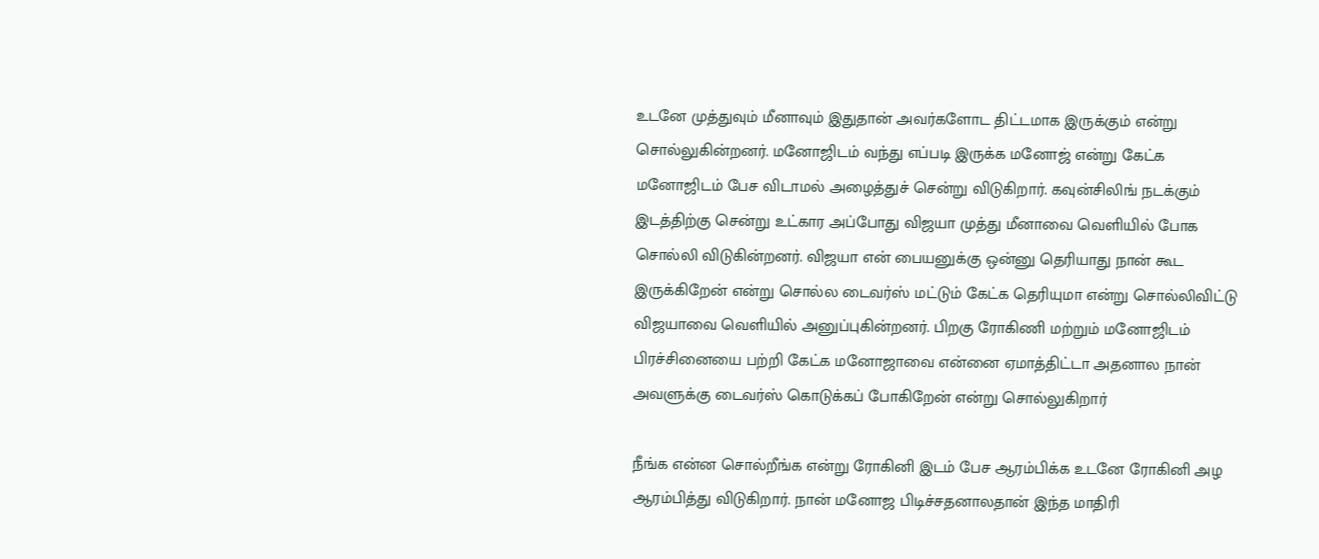உடனே முத்துவும் மீனாவும் இதுதான் அவர்களோட திட்டமாக இருக்கும் என்று சொல்லுகின்றனர். மனோஜிடம் வந்து எப்படி இருக்க மனோஜ் என்று கேட்க மனோஜிடம் பேச விடாமல் அழைத்துச் சென்று விடுகிறார். கவுன்சிலிங் நடக்கும் இடத்திற்கு சென்று உட்கார அப்போது விஜயா முத்து மீனாவை வெளியில் போக சொல்லி விடுகின்றனர். விஜயா என் பையனுக்கு ஒன்னு தெரியாது நான் கூட இருக்கிறேன் என்று சொல்ல டைவர்ஸ் மட்டும் கேட்க தெரியுமா என்று சொல்லிவிட்டு விஜயாவை வெளியில் அனுப்புகின்றனர். பிறகு ரோகிணி மற்றும் மனோஜிடம் பிரச்சினையை பற்றி கேட்க மனோஜாவை என்னை ஏமாத்திட்டா அதனால நான் அவளுக்கு டைவர்ஸ் கொடுக்கப் போகிறேன் என்று சொல்லுகிறார்

நீங்க என்ன சொல்றீங்க என்று ரோகினி இடம் பேச ஆரம்பிக்க உடனே ரோகினி அழ ஆரம்பித்து விடுகிறார். நான் மனோஜ பிடிச்சதனாலதான் இந்த மாதிரி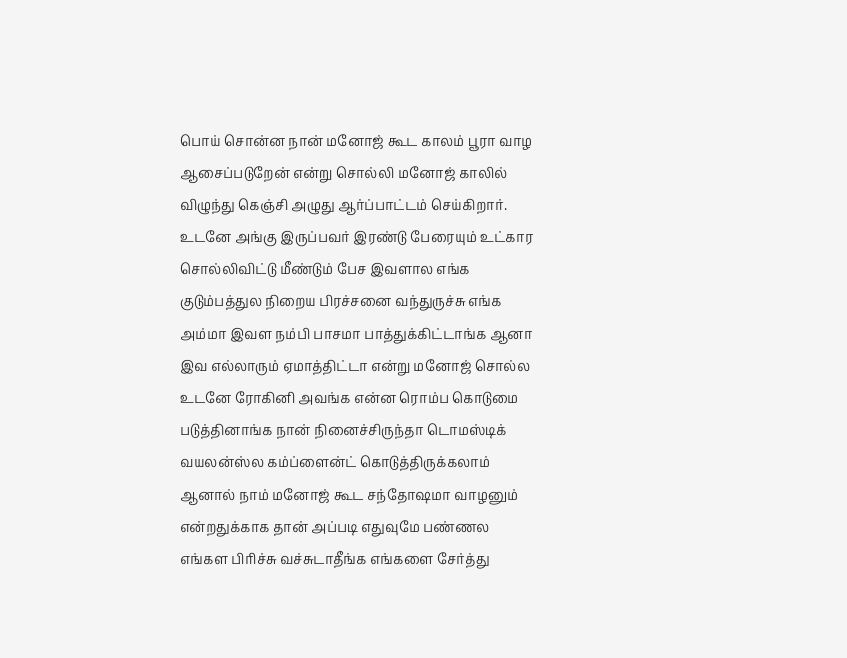பொய் சொன்ன நான் மனோஜ் கூட காலம் பூரா வாழ ஆசைப்படுறேன் என்று சொல்லி மனோஜ் காலில் விழுந்து கெஞ்சி அழுது ஆர்ப்பாட்டம் செய்கிறார். உடனே அங்கு இருப்பவர் இரண்டு பேரையும் உட்கார சொல்லிவிட்டு மீண்டும் பேச இவளால எங்க குடும்பத்துல நிறைய பிரச்சனை வந்துருச்சு எங்க அம்மா இவள நம்பி பாசமா பாத்துக்கிட்டாங்க ஆனா இவ எல்லாரும் ஏமாத்திட்டா என்று மனோஜ் சொல்ல உடனே ரோகினி அவங்க என்ன ரொம்ப கொடுமை படுத்தினாங்க நான் நினைச்சிருந்தா டொமஸ்டிக் வயலன்ஸ்ல கம்ப்ளைன்ட் கொடுத்திருக்கலாம் ஆனால் நாம் மனோஜ் கூட சந்தோஷமா வாழனும் என்றதுக்காக தான் அப்படி எதுவுமே பண்ணல எங்கள பிரிச்சு வச்சுடாதீங்க எங்களை சேர்த்து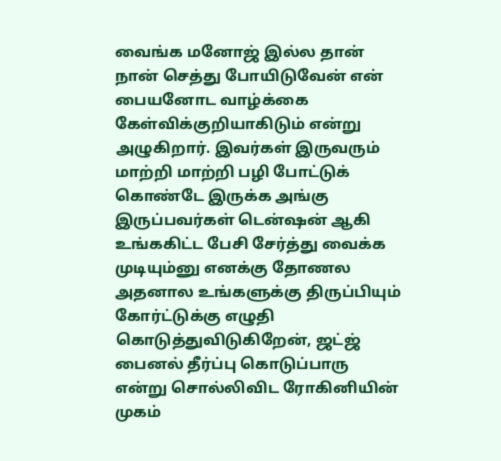வைங்க மனோஜ் இல்ல தான் நான் செத்து போயிடுவேன் என் பையனோட வாழ்க்கை கேள்விக்குறியாகிடும் என்று அழுகிறார். இவர்கள் இருவரும் மாற்றி மாற்றி பழி போட்டுக் கொண்டே இருக்க அங்கு இருப்பவர்கள் டென்ஷன் ஆகி உங்ககிட்ட பேசி சேர்த்து வைக்க முடியும்னு எனக்கு தோணல அதனால உங்களுக்கு திருப்பியும் கோர்ட்டுக்கு எழுதி கொடுத்துவிடுகிறேன், ஜட்ஜ் பைனல் தீர்ப்பு கொடுப்பாரு என்று சொல்லிவிட ரோகினியின் முகம்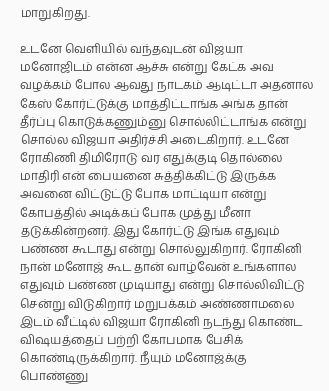மாறுகிறது.

உடனே வெளியில் வந்தவுடன் விஜயா மனோஜிடம் என்ன ஆச்சு என்று கேட்க அவ வழக்கம் போல ஆவது நாடகம் ஆடிட்டா அதனால கேஸ் கோர்ட்டுக்கு மாத்திட்டாங்க அங்க தான் தீர்ப்பு கொடுக்கணும்னு சொல்லிட்டாங்க என்று சொல்ல விஜயா அதிர்ச்சி அடைகிறார். உடனே ரோகிணி திமிரோடு வர எதுக்குடி தொல்லை மாதிரி என் பையனை சுத்திக்கிட்டு இருக்க அவனை விட்டுட்டு போக மாட்டியா என்று கோபத்தில் அடிக்கப் போக முத்து மீனா தடுக்கின்றனர். இது கோர்ட்டு இங்க எதுவும் பண்ண கூடாது என்று சொல்லுகிறார். ரோகினி நான் மனோஜ் கூட தான் வாழ்வேன் உங்களால எதுவும் பண்ண முடியாது என்று சொல்லிவிட்டு சென்று விடுகிறார் மறுபக்கம் அண்ணாமலை இடம் வீட்டில் விஜயா ரோகினி நடந்து கொண்ட விஷயத்தைப் பற்றி கோபமாக பேசிக் கொண்டிருக்கிறார். நீயும் மனோஜ்க்கு பொண்ணு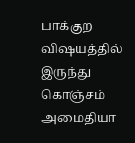பாக்குற விஷயத்தில் இருந்து கொஞ்சம் அமைதியா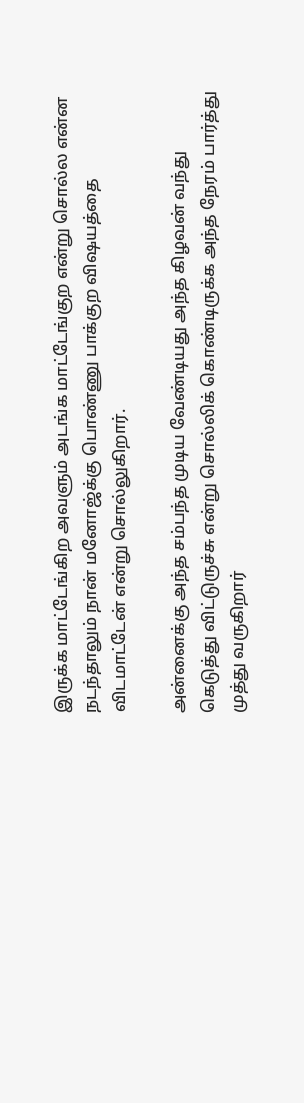இருக்க மாட்டேங்கிற அவளும் அடங்க மாட்டேங்குற என்று சொல்ல என்ன நடந்தாலும் நான் மனோஜ்க்கு பொண்ணு பாக்குற விஷயத்தை விடமாட்டேன் என்று சொல்லுகிறார்.

அன்னைக்கு அந்த சம்பந்த முடிய வேண்டியது அந்த கிழவன் வந்து கெடுத்து விட்டுருச்சு என்று சொல்லிக் கொண்டிருக்க அந்த நேரம் பார்த்து முத்து வருகிறார்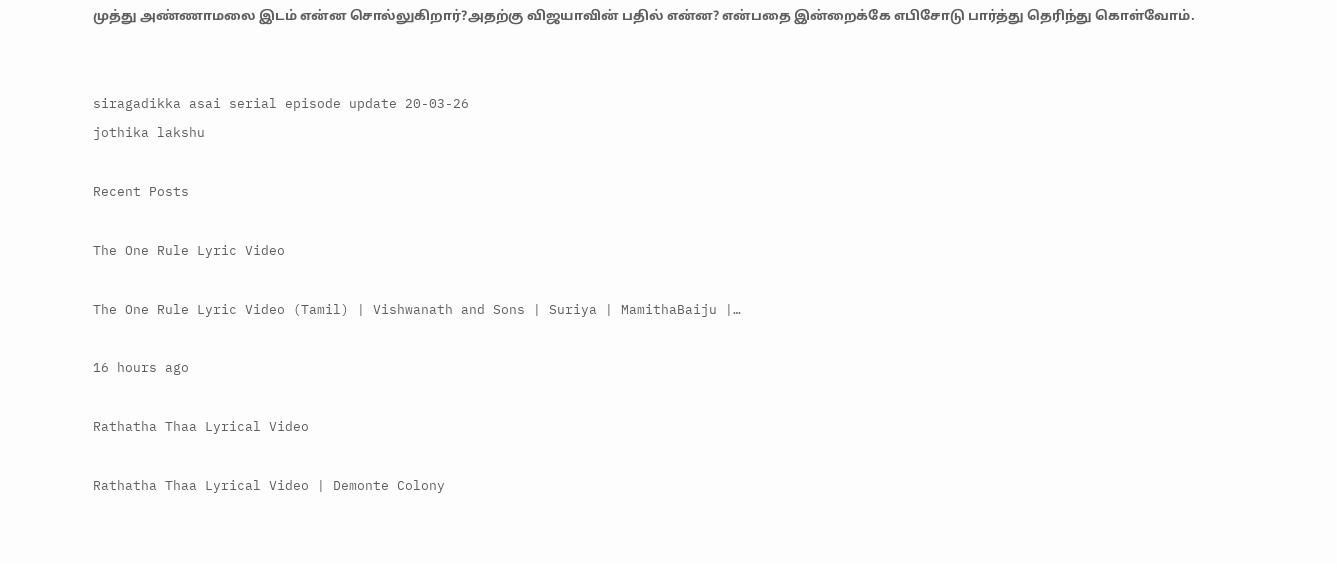முத்து அண்ணாமலை இடம் என்ன சொல்லுகிறார்?அதற்கு விஜயாவின் பதில் என்ன? என்பதை இன்றைக்கே எபிசோடு பார்த்து தெரிந்து கொள்வோம்.


siragadikka asai serial episode update 20-03-26
jothika lakshu

Recent Posts

The One Rule Lyric Video

The One Rule Lyric Video (Tamil) | Vishwanath and Sons | Suriya | MamithaBaiju |…

16 hours ago

Rathatha Thaa Lyrical Video

Rathatha Thaa Lyrical Video | Demonte Colony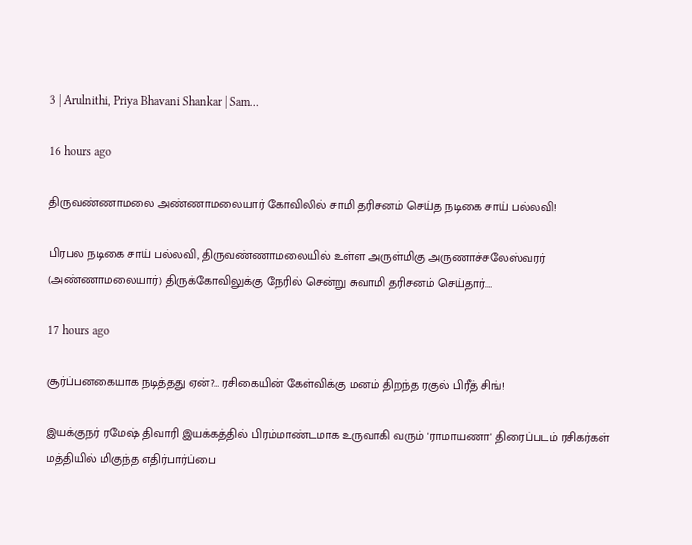3 | Arulnithi, Priya Bhavani Shankar | Sam…

16 hours ago

திருவண்ணாமலை அண்ணாமலையார் கோவிலில் சாமி தரிசனம் செய்த நடிகை சாய் பல்லவி!

பிரபல நடிகை சாய் பல்லவி, திருவண்ணாமலையில் உள்ள அருள்மிகு அருணாச்சலேஸ்வரர் (அண்ணாமலையார்) திருக்கோவிலுக்கு நேரில் சென்று சுவாமி தரிசனம் செய்தார்.…

17 hours ago

சூர்ப்பனகையாக நடித்தது ஏன்?… ரசிகையின் கேள்விக்கு மனம் திறந்த ரகுல் பிரீத் சிங்!

இயக்குநர் ரமேஷ் திவாரி இயக்கத்தில் பிரம்மாண்டமாக உருவாகி வரும் 'ராமாயணா' திரைப்படம் ரசிகர்கள் மத்தியில் மிகுந்த எதிர்பார்ப்பை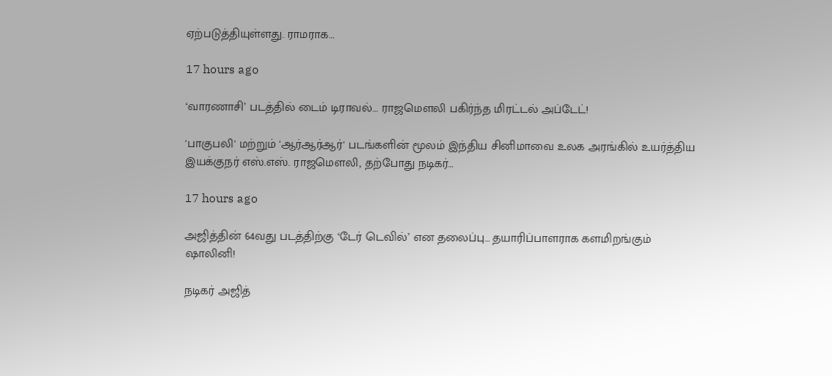ஏற்படுத்தியுள்ளது. ராமராக…

17 hours ago

‘வாரணாசி’ படத்தில் டைம் டிராவல்… ராஜமௌலி பகிர்ந்த மிரட்டல் அப்டேட்!

'பாகுபலி' மற்றும் 'ஆர்ஆர்ஆர்' படங்களின் மூலம் இந்திய சினிமாவை உலக அரங்கில் உயர்த்திய இயக்குநர் எஸ்.எஸ். ராஜமௌலி, தற்போது நடிகர்…

17 hours ago

அஜித்தின் 64வது படத்திற்கு ‘டேர் டெவில்’ என தலைப்பு… தயாரிப்பாளராக களமிறங்கும் ஷாலினி!

நடிகர் அஜித்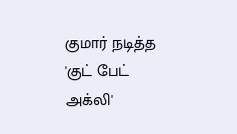குமார் நடித்த 'குட் பேட் அக்லி'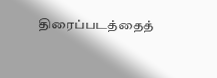திரைப்படத்தைத்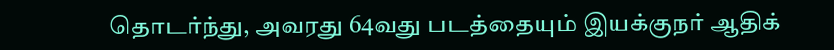தொடர்ந்து, அவரது 64வது படத்தையும் இயக்குநர் ஆதிக்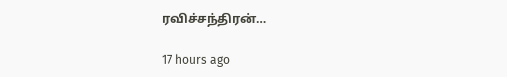ரவிச்சந்திரன்…

17 hours ago